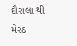દૌરાલા થી મેરઠ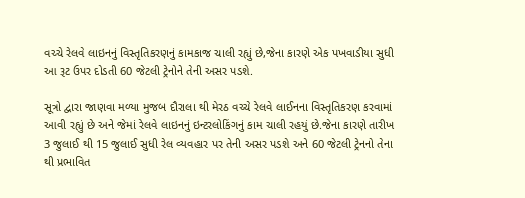વચ્ચે રેલવે લાઇનનું વિસ્તૃતિકરણનું કામકાજ ચાલી રહ્યું છે,જેના કારણે એક પખવાડીયા સુધી આ રૂટ ઉપર દોડતી 60 જેટલી ટ્રેનોને તેની અસર પડશે.

સૂત્રો દ્વારા જાણવા મળ્યા મુજબ દૌરાલા થી મેરઠ વચ્ચે રેલવે લાઈનના વિસ્તૃતિકરણ કરવામાં આવી રહ્યું છે અને જેમાં રેલવે લાઇનનું ઇન્ટરલોકિંગનું કામ ચાલી રહયું છે.જેના કારણે તારીખ 3 જુલાઈ થી 15 જુલાઈ સુધી રેલ વ્યવહાર પર તેની અસર પડશે અને 60 જેટલી ટ્રેનનો તેના થી પ્રભાવિત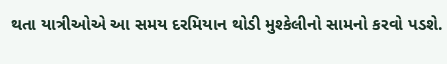થતા યાત્રીઓએ આ સમય દરમિયાન થોડી મુશ્કેલીનો સામનો કરવો પડશે.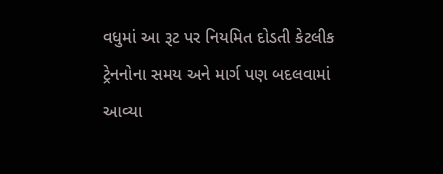વધુમાં આ રૂટ પર નિયમિત દોડતી કેટલીક ટ્રેનનોના સમય અને માર્ગ પણ બદલવામાં આવ્યા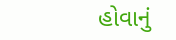હોવાનું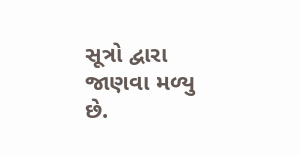સૂત્રો દ્વારા જાણવા મળ્યુ છે.